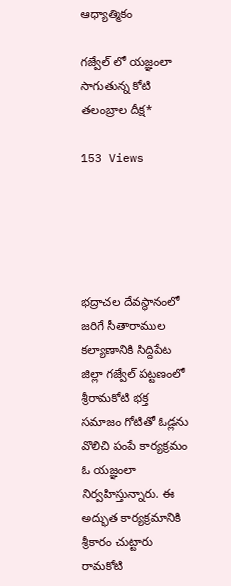ఆధ్యాత్మికం

గజ్వేల్ లో యజ్ఞంలా సాగుతున్న కోటి తలంబ్రాల దీక్ష*

153 Views





భద్రాచల దేవస్థానంలో జరిగే సీతారాముల కల్యాణానికి సిద్దిపేట జిల్లా గజ్వేల్ పట్టణంలో శ్రీరామకోటి భక్త సమాజం గోటితో ఓడ్లను వొలిచి పంపే కార్యక్రమం ఓ యజ్ఞంలా నిర్వహిస్తున్నారు. ఈ అద్భుత కార్యక్రమానికి శ్రీకారం చుట్టారు రామకోటి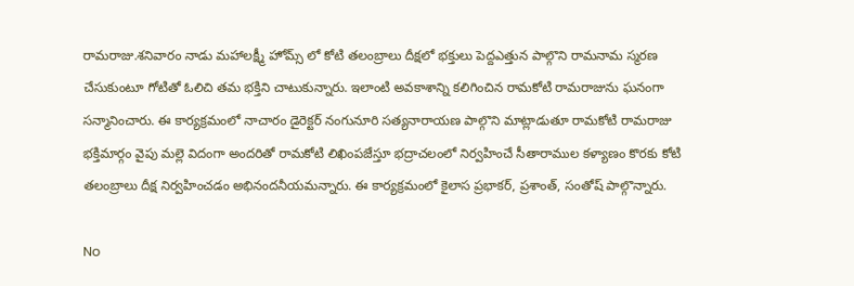రామరాజు.శనివారం నాడు మహాలక్ష్మీ హోమ్స్ లో కోటి తలంబ్రాలు దీక్షలో భక్తులు పెద్దఎత్తున పాల్గొని రామనామ స్మరణ చేసుకుంటూ గోటితో ఓలిచి తమ భక్తిని చాటుకున్నారు. ఇలాంటి అవకాశాన్ని కలిగించిన రామకోటి రామరాజును ఘనంగా సన్మానించారు. ఈ కార్యక్రమంలో నాచారం డైరెక్టర్ నంగునూరి సత్యనారాయణ పాల్గొని మాట్లాడుతూ రామకోటి రామరాజు భక్తిమార్గం వైపు మల్లె విదంగా అందరితో రామకోటి లిఖింపజేస్తూ భద్రాచలంలో నిర్వహించే సీతారాముల కళ్యాణం కొరకు కోటి తలంబ్రాలు దీక్ష నిర్వహించడం అభినందనీయమన్నారు. ఈ కార్యక్రమంలో కైలాస ప్రభాకర్, ప్రశాంత్, సంతోష్ పాల్గొన్నారు.

No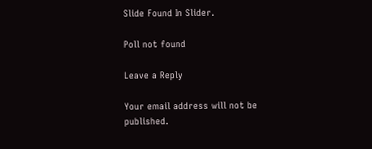Slide Found In Slider.

Poll not found

Leave a Reply

Your email address will not be published.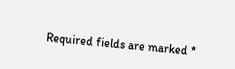Required fields are marked *